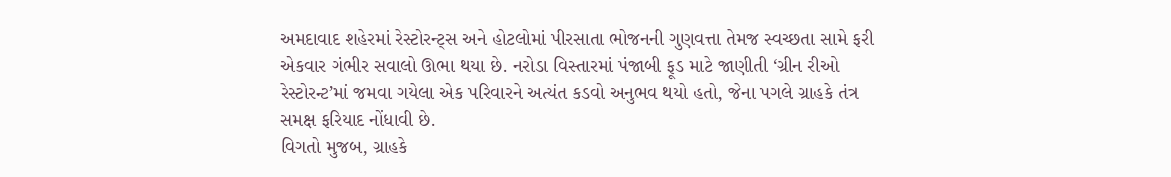અમદાવાદ શહેરમાં રેસ્ટોરન્ટ્સ અને હોટલોમાં પીરસાતા ભોજનની ગુણવત્તા તેમજ સ્વચ્છતા સામે ફરી એકવાર ગંભીર સવાલો ઊભા થયા છે. નરોડા વિસ્તારમાં પંજાબી ફૂડ માટે જાણીતી ‘ગ્રીન રીઓ રેસ્ટોરન્ટ’માં જમવા ગયેલા એક પરિવારને અત્યંત કડવો અનુભવ થયો હતો, જેના પગલે ગ્રાહકે તંત્ર સમક્ષ ફરિયાદ નોંધાવી છે.
વિગતો મુજબ, ગ્રાહકે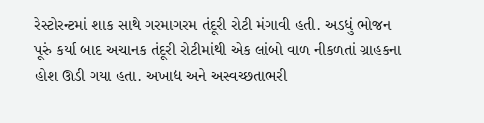રેસ્ટોરન્ટમાં શાક સાથે ગરમાગરમ તંદૂરી રોટી મંગાવી હતી. અડધું ભોજન પૂરું કર્યા બાદ અચાનક તંદૂરી રોટીમાંથી એક લાંબો વાળ નીકળતાં ગ્રાહકના હોશ ઊડી ગયા હતા. અખાદ્ય અને અસ્વચ્છતાભરી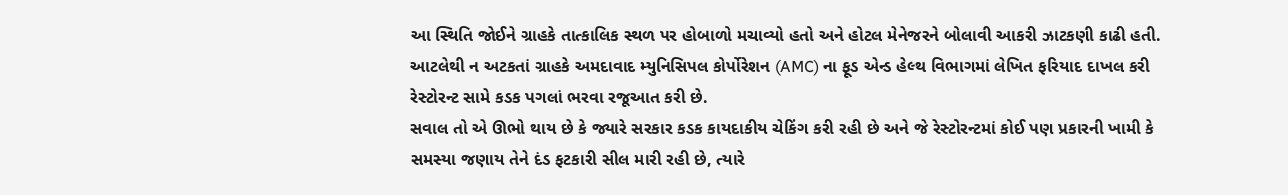આ સ્થિતિ જોઈને ગ્રાહકે તાત્કાલિક સ્થળ પર હોબાળો મચાવ્યો હતો અને હોટલ મેનેજરને બોલાવી આકરી ઝાટકણી કાઢી હતી. આટલેથી ન અટકતાં ગ્રાહકે અમદાવાદ મ્યુનિસિપલ કોર્પોરેશન (AMC) ના ફૂડ એન્ડ હેલ્થ વિભાગમાં લેખિત ફરિયાદ દાખલ કરી રેસ્ટોરન્ટ સામે કડક પગલાં ભરવા રજૂઆત કરી છે.
સવાલ તો એ ઊભો થાય છે કે જ્યારે સરકાર કડક કાયદાકીય ચેકિંગ કરી રહી છે અને જે રેસ્ટોરન્ટમાં કોઈ પણ પ્રકારની ખામી કે સમસ્યા જણાય તેને દંડ ફટકારી સીલ મારી રહી છે, ત્યારે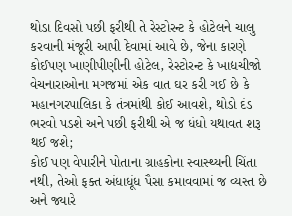થોડા દિવસો પછી ફરીથી તે રેસ્ટોરન્ટ કે હોટેલને ચાલુ કરવાની મંજૂરી આપી દેવામાં આવે છે, જેના કારણે કોઈપણ ખાણીપીણીની હોટેલ, રેસ્ટોરન્ટ કે ખાદ્યચીજો વેચનારાઓના મગજમાં એક વાત ઘર કરી ગઈ છે કે મહાનગરપાલિકા કે તંત્રમાંથી કોઈ આવશે, થોડો દંડ ભરવો પડશે અને પછી ફરીથી એ જ ધંધો યથાવત શરૂ થઈ જશે;
કોઈ પણ વેપારીને પોતાના ગ્રાહકોના સ્વાસ્થ્યની ચિંતા નથી, તેઓ ફક્ત અંધાધૂંધ પૈસા કમાવવામાં જ વ્યસ્ત છે અને જ્યારે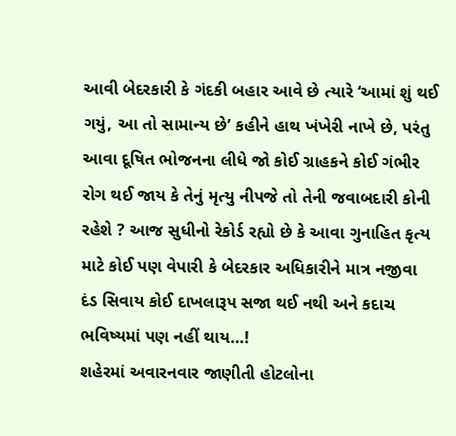આવી બેદરકારી કે ગંદકી બહાર આવે છે ત્યારે ‘આમાં શું થઈ ગયું, આ તો સામાન્ય છે’ કહીને હાથ ખંખેરી નાખે છે, પરંતુ આવા દૂષિત ભોજનના લીધે જો કોઈ ગ્રાહકને કોઈ ગંભીર રોગ થઈ જાય કે તેનું મૃત્યુ નીપજે તો તેની જવાબદારી કોની રહેશે ? આજ સુધીનો રેકોર્ડ રહ્યો છે કે આવા ગુનાહિત કૃત્ય માટે કોઈ પણ વેપારી કે બેદરકાર અધિકારીને માત્ર નજીવા દંડ સિવાય કોઈ દાખલારૂપ સજા થઈ નથી અને કદાચ ભવિષ્યમાં પણ નહીં થાય…!
શહેરમાં અવારનવાર જાણીતી હોટલોના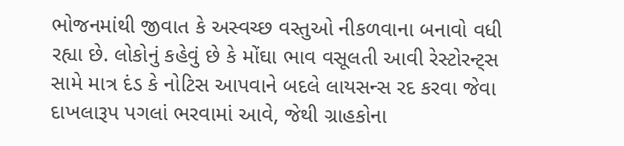ભોજનમાંથી જીવાત કે અસ્વચ્છ વસ્તુઓ નીકળવાના બનાવો વધી રહ્યા છે. લોકોનું કહેવું છે કે મોંઘા ભાવ વસૂલતી આવી રેસ્ટોરન્ટ્સ સામે માત્ર દંડ કે નોટિસ આપવાને બદલે લાયસન્સ રદ કરવા જેવા દાખલારૂપ પગલાં ભરવામાં આવે, જેથી ગ્રાહકોના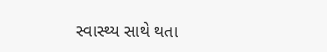સ્વાસ્થ્ય સાથે થતા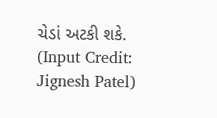ચેડાં અટકી શકે.
(Input Credit: Jignesh Patel)